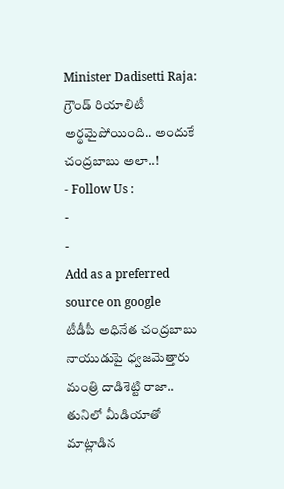Minister Dadisetti Raja: గ్రౌండ్ రియాలిటీ అర్థమైపోయింది.. అందుకే చంద్రబాబు అలా..!
- Follow Us :
-
-
Add as a preferred
source on google
టీడీపీ అధినేత చంద్రబాబు నాయుడుపై ధ్వజమెత్తారు మంత్రి దాడిశెట్టి రాజా.. తునిలో మీడియాతో మాట్లాడిన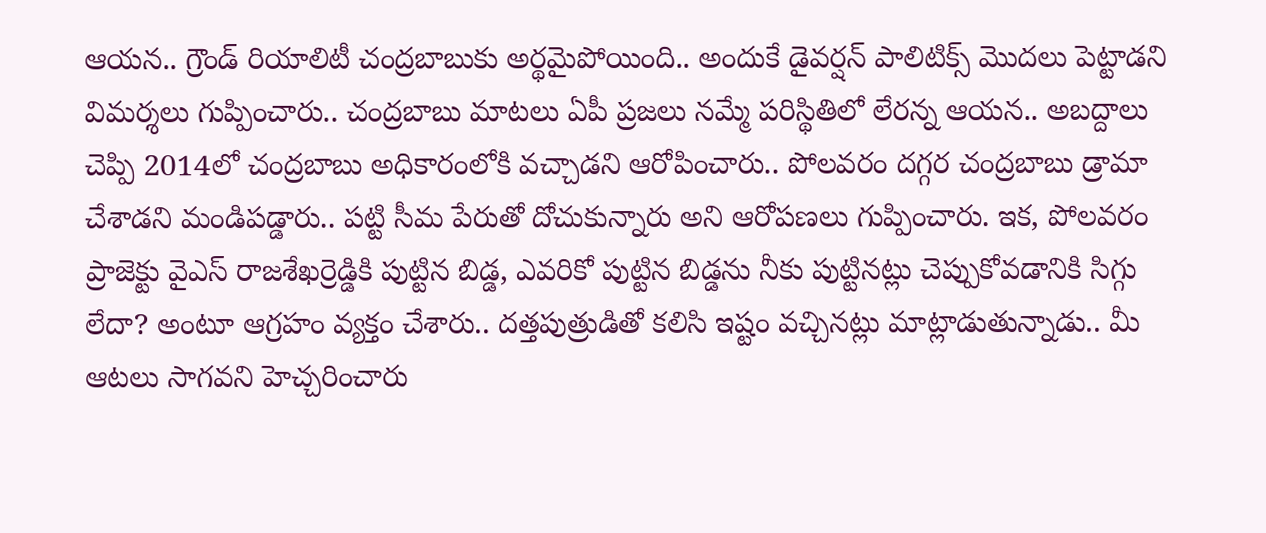ఆయన.. గ్రౌండ్ రియాలిటీ చంద్రబాబుకు అర్థమైపోయింది.. అందుకే డైవర్షన్ పాలిటిక్స్ మొదలు పెట్టాడని విమర్శలు గుప్పించారు.. చంద్రబాబు మాటలు ఏపీ ప్రజలు నమ్మే పరిస్థితిలో లేరన్న ఆయన.. అబద్దాలు చెప్పి 2014లో చంద్రబాబు అధికారంలోకి వచ్చాడని ఆరోపించారు.. పోలవరం దగ్గర చంద్రబాబు డ్రామా చేశాడని మండిపడ్డారు.. పట్టి సీమ పేరుతో దోచుకున్నారు అని ఆరోపణలు గుప్పించారు. ఇక, పోలవరం ప్రాజెక్టు వైఎస్ రాజశేఖర్రెడ్డికి పుట్టిన బిడ్డ, ఎవరికో పుట్టిన బిడ్డను నీకు పుట్టినట్లు చెప్పుకోవడానికి సిగ్గు లేదా? అంటూ ఆగ్రహం వ్యక్తం చేశారు.. దత్తపుత్రుడితో కలిసి ఇష్టం వచ్చినట్లు మాట్లాడుతున్నాడు.. మీ ఆటలు సాగవని హెచ్చరించారు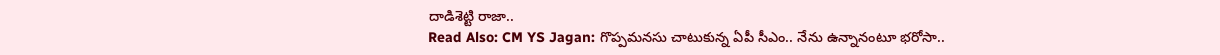దాడిశెట్టి రాజా..
Read Also: CM YS Jagan: గొప్పమనసు చాటుకున్న ఏపీ సీఎం.. నేను ఉన్నానంటూ భరోసా..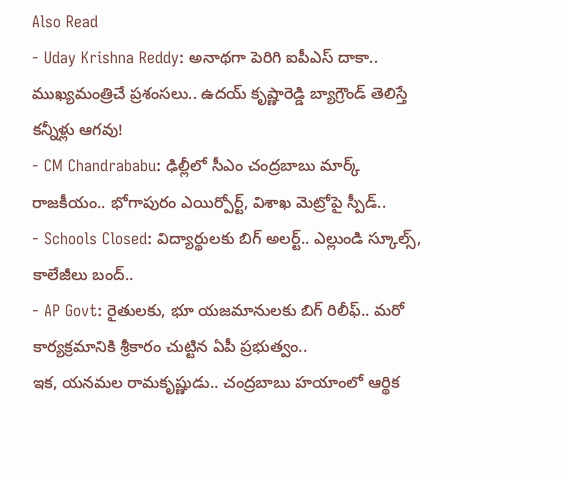Also Read
- Uday Krishna Reddy: అనాథగా పెరిగి ఐపీఎస్ దాకా.. ముఖ్యమంత్రిచే ప్రశంసలు.. ఉదయ్ కృష్ణారెడ్డి బ్యాగ్రౌండ్ తెలిస్తే కన్నీళ్లు ఆగవు!
- CM Chandrababu: ఢిల్లీలో సీఎం చంద్రబాబు మార్క్ రాజకీయం.. భోగాపురం ఎయిర్పోర్ట్, విశాఖ మెట్రోపై స్పీడ్..
- Schools Closed: విద్యార్థులకు బిగ్ అలర్ట్.. ఎల్లుండి స్కూల్స్, కాలేజీలు బంద్..
- AP Govt: రైతులకు, భూ యజమానులకు బిగ్ రిలీఫ్.. మరో కార్యక్రమానికి శ్రీకారం చుట్టిన ఏపీ ప్రభుత్వం..
ఇక, యనమల రామకృష్ణుడు.. చంద్రబాబు హయాంలో ఆర్థిక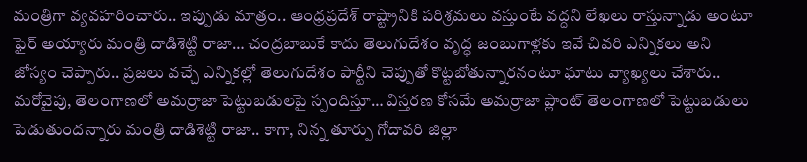మంత్రిగా వ్యవహరించారు.. ఇప్పుడు మాత్రం.. ఆంధ్రప్రదేశ్ రాష్ట్రానికి పరిశ్రమలు వస్తుంటే వద్దని లేఖలు రాస్తున్నాడు అంటూ ఫైర్ అయ్యారు మంత్రి దాడిశెట్టి రాజా… చంద్రబాబుకే కాదు తెలుగుదేశం వృద్ధ జంబుగాళ్లకు ఇవే చివరి ఎన్నికలు అని జోస్యం చెప్పారు.. ప్రజలు వచ్చే ఎన్నికల్లో తెలుగుదేశం పార్టీని చెప్పుతో కొట్టబోతున్నారనంటూ ఘాటు వ్యాఖ్యలు చేశారు.. మరోవైపు, తెలంగాణలో అమర్రాజా పెట్టుబడులపై స్పందిస్తూ… విస్తరణ కోసమే అమర్రాజా ప్లాంట్ తెలంగాణలో పెట్టుబడులు పెడుతుందన్నారు మంత్రి దాడిశెట్టి రాజా.. కాగా, నిన్న తూర్పు గోదావరి జిల్లా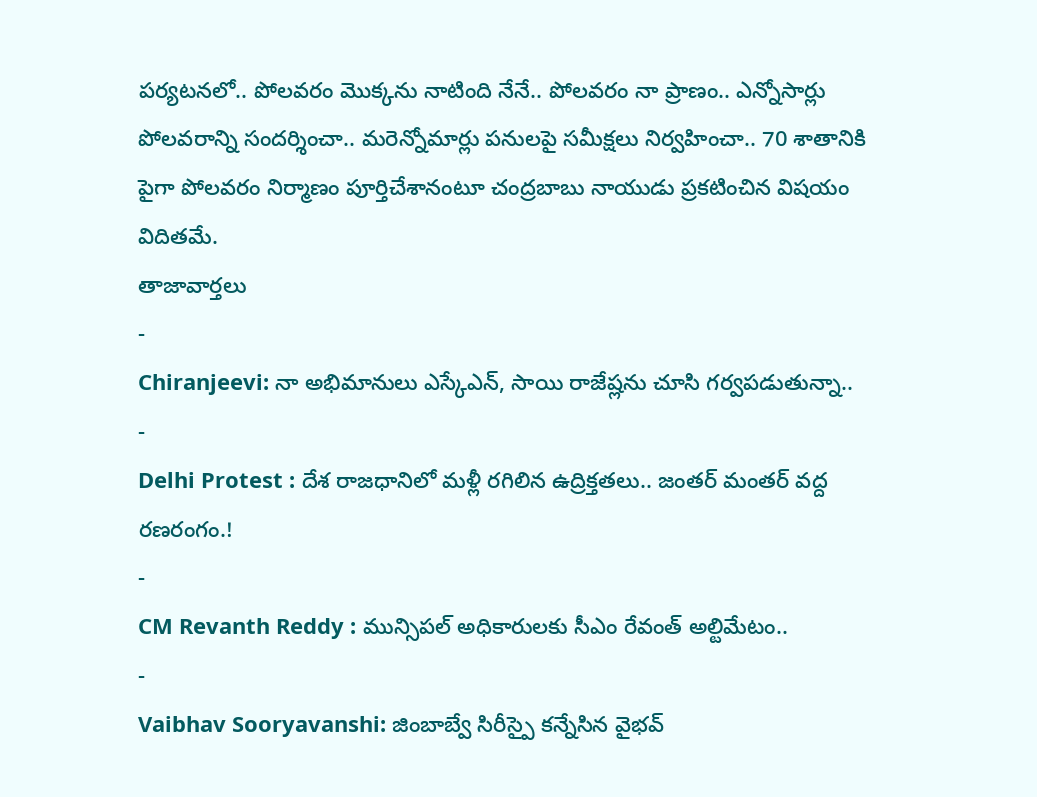పర్యటనలో.. పోలవరం మొక్కను నాటింది నేనే.. పోలవరం నా ప్రాణం.. ఎన్నోసార్లు పోలవరాన్ని సందర్శించా.. మరెన్నోమార్లు పనులపై సమీక్షలు నిర్వహించా.. 70 శాతానికి పైగా పోలవరం నిర్మాణం పూర్తిచేశానంటూ చంద్రబాబు నాయుడు ప్రకటించిన విషయం విదితమే.
తాజావార్తలు
-
Chiranjeevi: నా అభిమానులు ఎస్కేఎన్, సాయి రాజేష్లను చూసి గర్వపడుతున్నా..
-
Delhi Protest : దేశ రాజధానిలో మళ్లీ రగిలిన ఉద్రిక్తతలు.. జంతర్ మంతర్ వద్ద రణరంగం.!
-
CM Revanth Reddy : మున్సిపల్ అధికారులకు సీఎం రేవంత్ అల్టిమేటం..
-
Vaibhav Sooryavanshi: జింబాబ్వే సిరీస్పై కన్నేసిన వైభవ్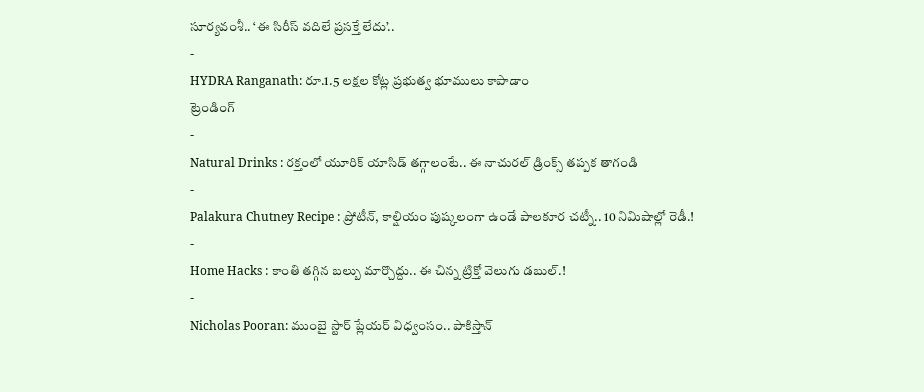సూర్యవంశీ.. ‘ఈ సిరీస్ వదిలే ప్రసక్తే లేదు’..
-
HYDRA Ranganath: రూ.1.5 లక్షల కోట్ల ప్రభుత్వ భూములు కాపాడాం
ట్రెండింగ్
-
Natural Drinks : రక్తంలో యూరిక్ యాసిడ్ తగ్గాలంటే.. ఈ నాచురల్ డ్రింక్స్ తప్పక తాగండి
-
Palakura Chutney Recipe : ప్రోటీన్, కాల్షియం పుష్కలంగా ఉండే పాలకూర చట్నీ.. 10 నిమిషాల్లో రెడీ.!
-
Home Hacks : కాంతి తగ్గిన బల్బు మార్చొద్దు.. ఈ చిన్న ట్రిక్తో వెలుగు డబుల్.!
-
Nicholas Pooran: ముంబై స్టార్ ప్లేయర్ విధ్వంసం.. పాకిస్తాన్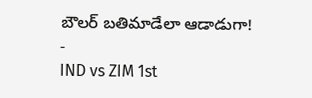బౌలర్ బతిమాడేలా ఆడాడుగా!
-
IND vs ZIM 1st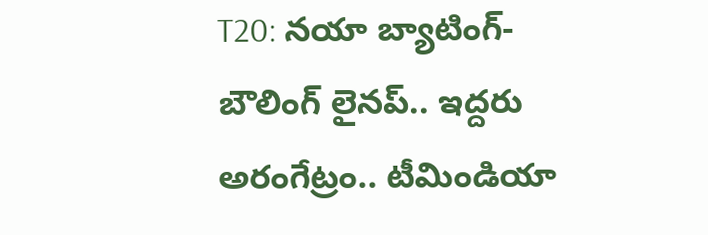T20: నయా బ్యాటింగ్-బౌలింగ్ లైనప్.. ఇద్దరు అరంగేట్రం.. టీమిండియా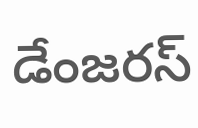డేంజరస్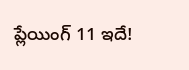ప్లేయింగ్ 11 ఇదే!